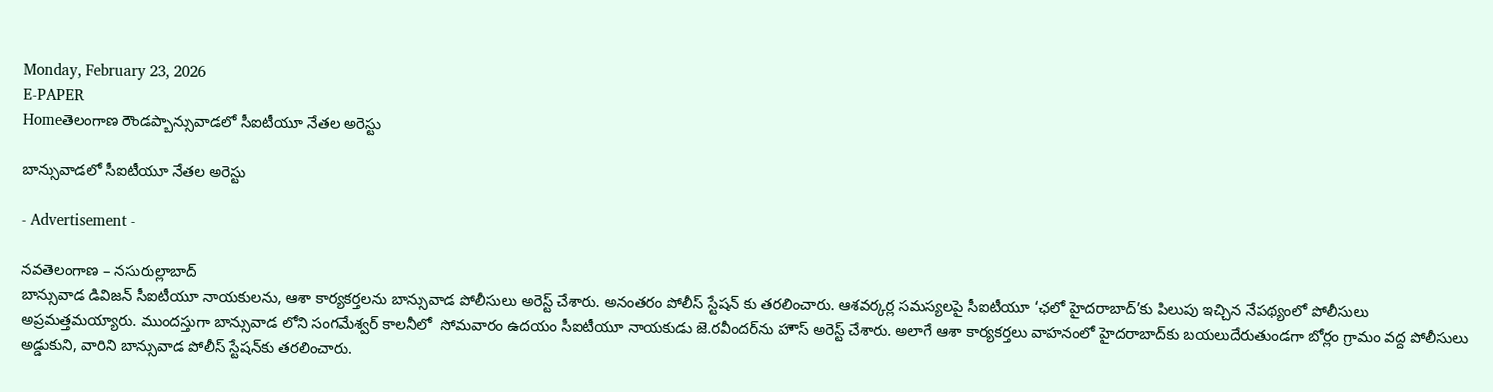Monday, February 23, 2026
E-PAPER
Homeతెలంగాణ రౌండప్బాన్సువాడలో సీఐటీయూ నేతల అరెస్టు

బాన్సువాడలో సీఐటీయూ నేతల అరెస్టు

- Advertisement -

నవతెలంగాణ – నసురుల్లాబాద్
బాన్సువాడ డివిజన్ సీఐటీయూ నాయకులను, ఆశా కార్యకర్తలను బాన్సువాడ పోలీసులు అరెస్ట్ చేశారు. అనంతరం పోలీస్ స్టేషన్ కు తరలించారు. ఆశవర్కర్ల సమస్యలపై సీఐటీయూ ‘ఛలో హైదరాబాద్’కు పిలుపు ఇచ్చిన నేపథ్యంలో పోలీసులు అప్రమత్తమయ్యారు. ముందస్తుగా బాన్సువాడ లోని సంగమేశ్వర్ కాలనీలో  సోమవారం ఉదయం సీఐటీయూ నాయకుడు జె.రవీందర్‌ను హౌస్ అరెస్ట్ చేశారు. అలాగే ఆశా కార్యకర్తలు వాహనంలో హైదరాబాద్‌కు బయలుదేరుతుండగా బోర్లం గ్రామం వద్ద పోలీసులు అడ్డుకుని, వారిని బాన్సువాడ పోలీస్ స్టేషన్‌కు తరలించారు.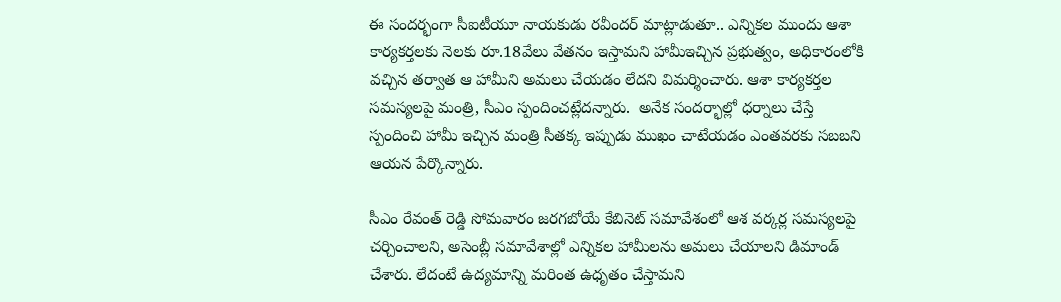ఈ సందర్భంగా సీఐటీయూ నాయకుడు రవీందర్ మాట్లాడుతూ.. ఎన్నికల ముందు ఆశా కార్యకర్తలకు నెలకు రూ.18వేలు వేతనం ఇస్తామని హామీఇచ్చిన ప్రభుత్వం, అధికారంలోకి వచ్చిన తర్వాత ఆ హామీని అమలు చేయడం లేదని విమర్శించారు. ఆశా కార్యకర్తల సమస్యలపై మంత్రి, సీఎం స్పందించట్లేదన్నారు.  అనేక సందర్భాల్లో ధర్నాలు చేస్తే స్పందించి హామీ ఇచ్చిన మంత్రి సీతక్క ఇప్పుడు ముఖం చాటేయడం ఎంతవరకు సబబని ఆయన పేర్కొన్నారు.

సీఎం రేవంత్ రెడ్డి సోమవారం జరగబోయే కేబినెట్ సమావేశంలో ఆశ వర్కర్ల సమస్యలపై చర్చించాలని, అసెంబ్లీ సమావేశాల్లో ఎన్నికల హామీలను అమలు చేయాలని డిమాండ్ చేశారు. లేదంటే ఉద్యమాన్ని మరింత ఉధృతం చేస్తామని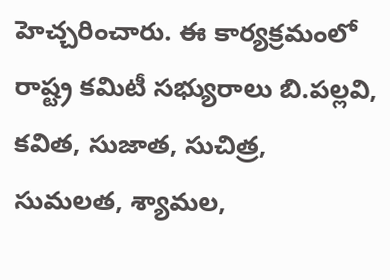హెచ్చరించారు. ఈ కార్యక్రమంలో రాష్ట్ర కమిటీ సభ్యురాలు బి.పల్లవి, కవిత, సుజాత, సుచిత్ర, సుమలత, శ్యామల,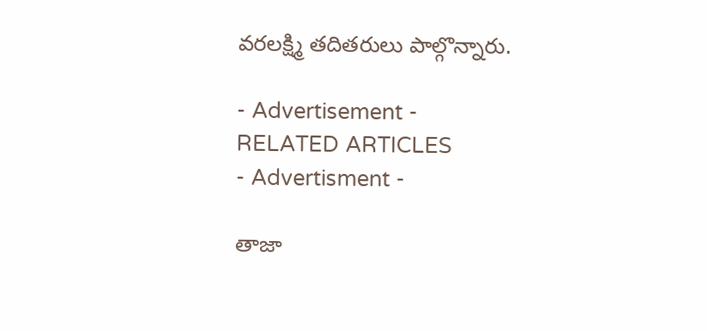వరలక్ష్మి తదితరులు పాల్గొన్నారు.

- Advertisement -
RELATED ARTICLES
- Advertisment -

తాజా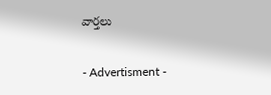వార్తలు

- Advertisment -